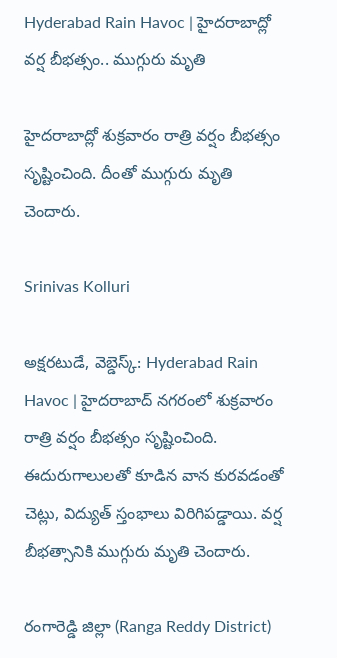Hyderabad Rain Havoc | హైదరాబాద్లో వర్ష బీభత్సం.. ముగ్గురు మృతి

హైదరాబాద్లో శుక్రవారం రాత్రి వర్షం బీభత్సం సృష్టించింది. దీంతో ముగ్గురు మృతి చెందారు.

Srinivas Kolluri

అక్షరటుడే, వెబ్డెస్క్: Hyderabad Rain Havoc | హైదరాబాద్ నగరంలో శుక్రవారం రాత్రి వర్షం బీభత్సం సృష్టించింది. ఈదురుగాలులతో కూడిన వాన కురవడంతో చెట్లు, విద్యుత్ స్తంభాలు విరిగిపడ్డాయి. వర్ష బీభత్సానికి ముగ్గురు మృతి చెందారు.

రంగారెడ్డి జిల్లా (Ranga Reddy District)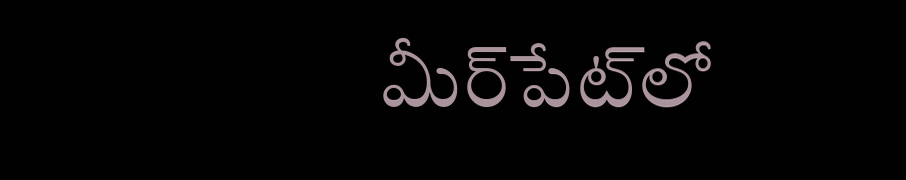మీర్‌పేట్‌లో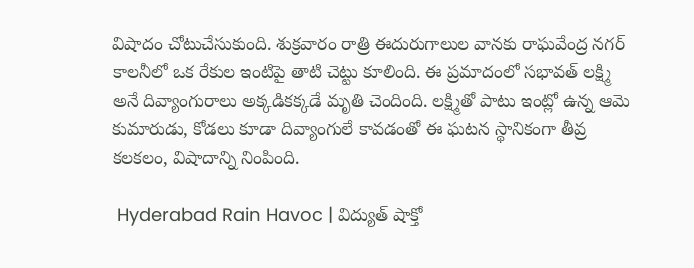విషాదం చోటుచేసుకుంది. శుక్రవారం రాత్రి ఈదురుగాలుల వానకు రాఘవేంద్ర నగర్ కాలనీలో ఒక రేకుల ఇంటిపై తాటి చెట్టు కూలింది. ఈ ప్రమాదంలో సభావత్ లక్ష్మి అనే దివ్యాంగురాలు అక్కడికక్కడే మృతి చెందింది. లక్ష్మితో పాటు ఇంట్లో ఉన్న ఆమె కుమారుడు, కోడలు కూడా దివ్యాంగులే కావడంతో ఈ ఘటన స్థానికంగా తీవ్ర కలకలం, విషాదాన్ని నింపింది.

 Hyderabad Rain Havoc | విద్యుత్ షాక్తో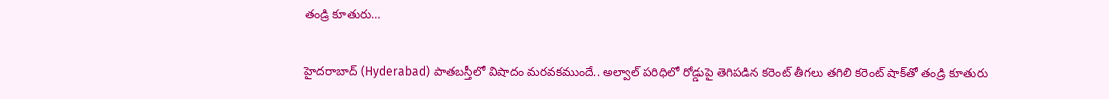తండ్రి కూతురు…

హైదరాబాద్‌ (Hyderabad) పాతబస్తీలో విషాదం మరవకముందే.. అల్వాల్ పరిధిలో రోడ్డుపై తెగిపడిన కరెంట్‌ తీగలు తగిలి కరెంట్‌ షాక్‌తో తండ్రి కూతురు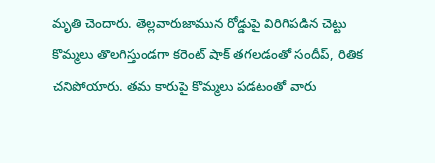మృతి చెందారు. తెల్లవారుజామున రోడ్డుపై విరిగిపడిన చెట్టు కొమ్మలు తొలగిస్తుండగా కరెంట్ షాక్‌ తగలడంతో సందీప్, రితిక చనిపోయారు. తమ కారుపై కొమ్మలు పడటంతో వారు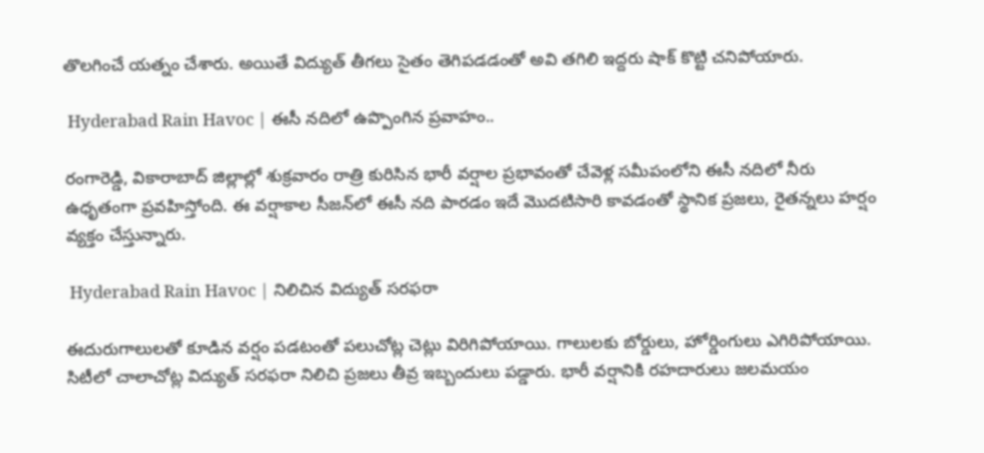తొలగించే యత్నం చేశారు. అయితే విద్యుత్ తీగలు సైతం తెగిపడడంతో అవి తగిలి ఇద్దరు షాక్ కొట్టి చనిపోయారు.

 Hyderabad Rain Havoc | ఈసీ నదిలో ఉప్పొంగిన ప్రవాహం..

రంగారెడ్డి, వికారాబాద్ జిల్లాల్లో శుక్రవారం రాత్రి కురిసిన భారీ వర్షాల ప్రభావంతో చేవెళ్ల సమీపంలోని ఈసీ నదిలో నీరు ఉధృతంగా ప్రవహిస్తోంది. ఈ వర్షాకాల సీజన్‌లో ఈసీ నది పారడం ఇదే మొదటిసారి కావడంతో స్థానిక ప్రజలు, రైతన్నలు హర్షం వ్యక్తం చేస్తున్నారు.

 Hyderabad Rain Havoc | నిలిచిన విద్యుత్ సరఫరా

ఈదురుగాలులతో కూడిన వర్షం పడటంతో పలుచోట్ల చెట్లు విరిగిపోయాయి. గాలులకు బోర్డులు, హోర్డింగులు ఎగిరిపోయాయి. సిటీలో చాలాచోట్ల విద్యుత్ సరఫరా నిలిచి ప్రజలు తీవ్ర ఇబ్బందులు పడ్డారు. భారీ వర్షానికి రహదారులు జలమయం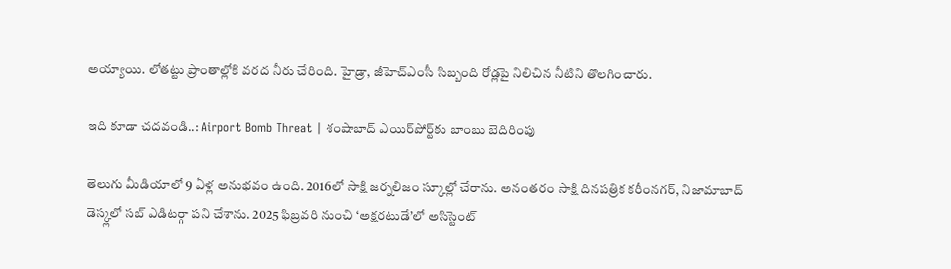అయ్యాయి. లోతట్టు ప్రాంతాల్లోకి వరద నీరు చేరింది. హైడ్రా, జీహెచ్ఎంసీ సిబ్బంది రోడ్లపై నిలిచిన నీటిని తొలగించారు.

ఇది కూడా చదవండి..: Airport Bomb Threat | శంషాబాద్ ఎయిర్‌పోర్ట్‌కు బాంబు బెదిరింపు

తెలుగు మీడియాలో 9 ఏళ్ల అనుభవం ఉంది. 2016లో సాక్షి జర్నలిజం స్కూల్లో చేరాను. అనంతరం సాక్షి దినపత్రిక కరీంనగర్, నిజామాబాద్ డెస్క్లలో సబ్ ఎడిటర్గా పని చేశాను. 2025 ఫిబ్రవరి నుంచి ‘అక్షరటుడే’లో అసిస్టెంట్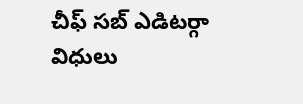చీఫ్ సబ్ ఎడిటర్గా విధులు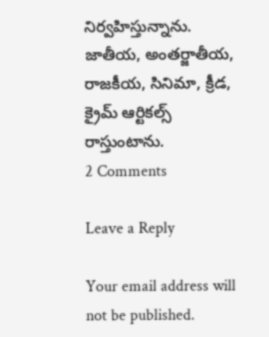నిర్వహిస్తున్నాను. జాతీయ, అంతర్జాతీయ, రాజకీయ, సినిమా, క్రీడ, క్రైమ్ ఆర్టికల్స్ రాస్తుంటాను.
2 Comments

Leave a Reply

Your email address will not be published.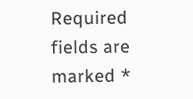Required fields are marked *